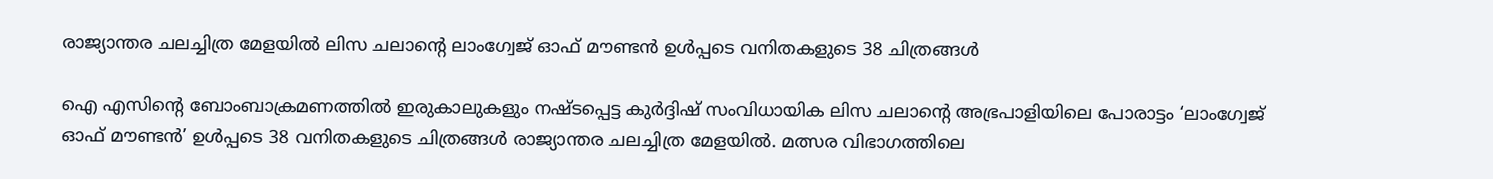രാജ്യാന്തര ചലച്ചിത്ര മേളയില്‍ ലിസ ചലാന്റെ ലാംഗ്വേജ് ഓഫ് മൗണ്ടന്‍ ഉള്‍പ്പടെ വനിതകളുടെ 38 ചിത്രങ്ങള്‍

ഐ എസിന്റെ ബോംബാക്രമണത്തില്‍ ഇരുകാലുകളും നഷ്ടപ്പെട്ട കുര്‍ദ്ദിഷ് സംവിധായിക ലിസ ചലാന്റെ അഭ്രപാളിയിലെ പോരാട്ടം ‘ലാംഗ്വേജ് ഓഫ് മൗണ്ടന്‍’ ഉള്‍പ്പടെ 38 വനിതകളുടെ ചിത്രങ്ങള്‍ രാജ്യാന്തര ചലച്ചിത്ര മേളയില്‍. മത്സര വിഭാഗത്തിലെ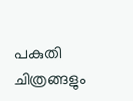പകുതി ചിത്രങ്ങളും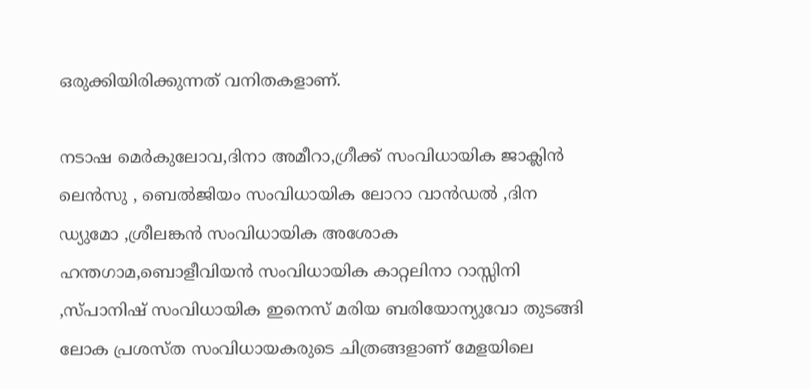ഒരുക്കിയിരിക്കുന്നത് വനിതകളാണ്.

നടാഷ മെര്‍കുലോവ,ദിനാ അമീറാ,ഗ്രീക്ക് സംവിധായിക ജാക്ലിന്‍ ലെന്‍സു , ബെല്‍ജിയം സംവിധായിക ലോറാ വാന്‍ഡല്‍ ,ദിന ഡ്യുമോ ,ശ്രീലങ്കന്‍ സംവിധായിക അശോക ഹന്തഗാമ,ബൊളീവിയന്‍ സംവിധായിക കാറ്റലിനാ റാസ്സിനി ,സ്പാനിഷ് സംവിധായിക ഇനെസ് മരിയ ബരിയോന്യുവോ തുടങ്ങി ലോക പ്രശസ്ത സംവിധായകരുടെ ചിത്രങ്ങളാണ് മേളയിലെ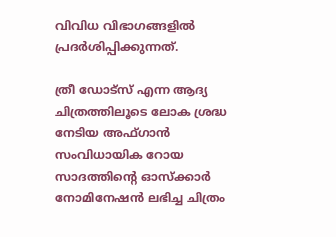വിവിധ വിഭാഗങ്ങളില്‍ പ്രദര്‍ശിപ്പിക്കുന്നത്.

ത്രീ ഡോട്‌സ് എന്ന ആദ്യ ചിത്രത്തിലൂടെ ലോക ശ്രദ്ധ നേടിയ അഫ്ഗാന്‍ സംവിധായിക റോയ സാദത്തിന്റെ ഓസ്‌ക്കാര്‍ നോമിനേഷന്‍ ലഭിച്ച ചിത്രം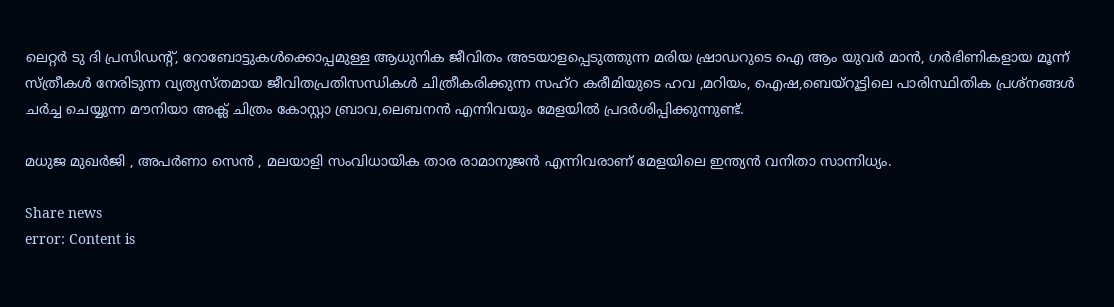ലെറ്റര്‍ ടു ദി പ്രസിഡന്റ്, റോബോട്ടുകള്‍ക്കൊപ്പമുള്ള ആധുനിക ജീവിതം അടയാളപ്പെടുത്തുന്ന മരിയ ഷ്രാഡറുടെ ഐ ആം യുവര്‍ മാന്‍, ഗര്‍ഭിണികളായ മൂന്ന് സ്ത്രീകള്‍ നേരിടുന്ന വ്യത്യസ്തമായ ജീവിതപ്രതിസന്ധികള്‍ ചിത്രീകരിക്കുന്ന സഹ്റ കരീമിയുടെ ഹവ ,മറിയം, ഐഷ,ബെയ്റൂട്ടിലെ പാരിസ്ഥിതിക പ്രശ്‌നങ്ങള്‍ ചര്‍ച്ച ചെയ്യുന്ന മൗനിയാ അക്ല്‍ ചിത്രം കോസ്റ്റാ ബ്രാവ,ലെബനന്‍ എന്നിവയും മേളയില്‍ പ്രദര്‍ശിപ്പിക്കുന്നുണ്ട്.

മധുജ മുഖര്‍ജി , അപര്‍ണാ സെന്‍ , മലയാളി സംവിധായിക താര രാമാനുജന്‍ എന്നിവരാണ് മേളയിലെ ഇന്ത്യന്‍ വനിതാ സാന്നിധ്യം.

Share news
error: Content is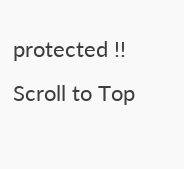protected !!
Scroll to Top